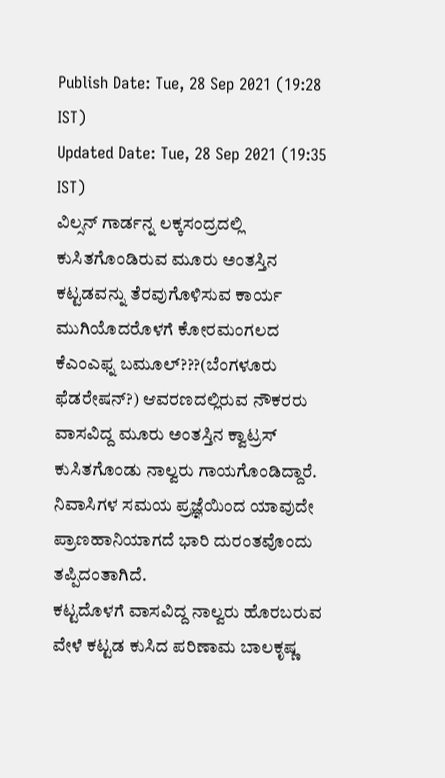Publish Date: Tue, 28 Sep 2021 (19:28 IST)
Updated Date: Tue, 28 Sep 2021 (19:35 IST)
ವಿಲ್ಸನ್ ಗಾರ್ಡನ್ನ ಲಕ್ಕಸಂದ್ರದಲ್ಲಿ ಕುಸಿತಗೊಂಡಿರುವ ಮೂರು ಅಂತಸ್ತಿನ ಕಟ್ಟಡವನ್ನು ತೆರವುಗೊಳಿಸುವ ಕಾರ್ಯ ಮುಗಿಯೊದರೊಳಗೆ ಕೋರಮಂಗಲದ ಕೆಎಂಎಫ್ನ ಬಮೂಲ್???(ಬೆಂಗಳೂರು ಫೆಡರೇಷನ್?) ಆವರಣದಲ್ಲಿರುವ ನೌಕರರು ವಾಸವಿದ್ದ ಮೂರು ಅಂತಸ್ತಿನ ಕ್ವಾಟ್ರಸ್ ಕುಸಿತಗೊಂಡು ನಾಲ್ವರು ಗಾಯಗೊಂಡಿದ್ದಾರೆ. ನಿವಾಸಿಗಳ ಸಮಯ ಪ್ರಜ್ಞೆಯಿಂದ ಯಾವುದೇ ಪ್ರಾಣಹಾನಿಯಾಗದೆ ಭಾರಿ ದುರಂತವೊಂದು ತಪ್ಪಿದಂತಾಗಿದೆ.
ಕಟ್ಟದೊಳಗೆ ವಾಸವಿದ್ದ ನಾಲ್ವರು ಹೊರಬರುವ ವೇಳೆ ಕಟ್ಟಡ ಕುಸಿದ ಪರಿಣಾಮ ಬಾಲಕೃಷ್ಣ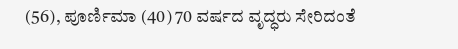(56), ಪೂರ್ಣಿಮಾ (40) 70 ವರ್ಷದ ವೃದ್ಧರು ಸೇರಿದಂತೆ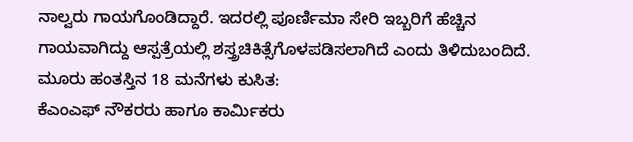ನಾಲ್ವರು ಗಾಯಗೊಂಡಿದ್ದಾರೆ. ಇದರಲ್ಲಿ ಪೂರ್ಣಿಮಾ ಸೇರಿ ಇಬ್ಬರಿಗೆ ಹೆಚ್ಚಿನ ಗಾಯವಾಗಿದ್ದು ಆಸ್ಪತ್ರೆಯಲ್ಲಿ ಶಸ್ತ್ರಚಿಕಿತ್ಸೆಗೊಳಪಡಿಸಲಾಗಿದೆ ಎಂದು ತಿಳಿದುಬಂದಿದೆ.
ಮೂರು ಹಂತಸ್ತಿನ 18 ಮನೆಗಳು ಕುಸಿತ:
ಕೆಎಂಎಫ್ ನೌಕರರು ಹಾಗೂ ಕಾರ್ಮಿಕರು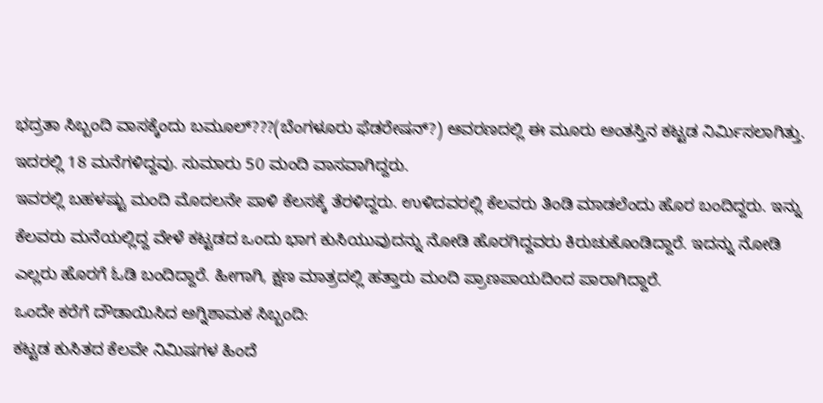ಭದ್ರತಾ ಸಿಬ್ಬಂದಿ ವಾಸಕ್ಕೆಂದು ಬಮೂಲ್???(ಬೆಂಗಳೂರು ಫೆಡರೇಷನ್?) ಆವರಣದಲ್ಲಿ ಈ ಮೂರು ಅಂತಸ್ತಿನ ಕಟ್ಟಡ ನಿರ್ಮಿಸಲಾಗಿತ್ತು. ಇದರಲ್ಲಿ 18 ಮನೆಗಳಿದ್ದವು. ಸುಮಾರು 50 ಮಂದಿ ವಾಸವಾಗಿದ್ದರು.
ಇವರಲ್ಲಿ ಬಹಳಷ್ಟು ಮಂದಿ ಮೊದಲನೇ ಪಾಳಿ ಕೆಲಸಕ್ಕೆ ತೆರಳಿದ್ದರು. ಉಳಿದವರಲ್ಲಿ ಕೆಲವರು ತಿಂಡಿ ಮಾಡಲೆಂದು ಹೊರ ಬಂದಿದ್ದರು. ಇನ್ನು ಕೆಲವರು ಮನೆಯಲ್ಲಿದ್ದ ವೇಳೆ ಕಟ್ಟಡದ ಒಂದು ಭಾಗ ಕುಸಿಯುವುದನ್ನು ನೋಡಿ ಹೊರಗಿದ್ದವರು ಕಿರುಚುಕೊಂಡಿದ್ದಾರೆ. ಇದನ್ನು ನೋಡಿ ಎಲ್ಲರು ಹೊರಗೆ ಓಡಿ ಬಂದಿದ್ದಾರೆ. ಹೀಗಾಗಿ, ಕ್ಷಣ ಮಾತ್ರದಲ್ಲಿ ಹತ್ತಾರು ಮಂದಿ ಪ್ರಾಣಪಾಯದಿಂದ ಪಾರಾಗಿದ್ದಾರೆ.
ಒಂದೇ ಕರೆಗೆ ದೌಡಾಯಿಸಿದ ಅಗ್ನಿಶಾಮಕ ಸಿಬ್ಬಂದಿ:
ಕಟ್ಟಡ ಕುಸಿತದ ಕೆಲವೇ ನಿಮಿಷಗಳ ಹಿಂದೆ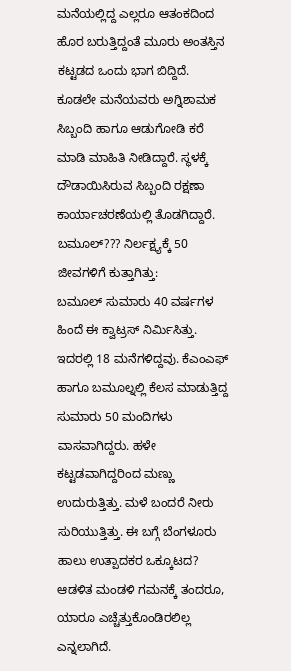ಮನೆಯಲ್ಲಿದ್ದ ಎಲ್ಲರೂ ಆತಂಕದಿಂದ ಹೊರ ಬರುತ್ತಿದ್ದಂತೆ ಮೂರು ಅಂತಸ್ತಿನ ಕಟ್ಟಡದ ಒಂದು ಭಾಗ ಬಿದ್ದಿದೆ. ಕೂಡಲೇ ಮನೆಯವರು ಅಗ್ನಿಶಾಮಕ ಸಿಬ್ಬಂದಿ ಹಾಗೂ ಆಡುಗೋಡಿ ಕರೆ ಮಾಡಿ ಮಾಹಿತಿ ನೀಡಿದ್ದಾರೆ. ಸ್ಥಳಕ್ಕೆ ದೌಡಾಯಿಸಿರುವ ಸಿಬ್ಬಂದಿ ರಕ್ಷಣಾ ಕಾರ್ಯಾಚರಣೆಯಲ್ಲಿ ತೊಡಗಿದ್ದಾರೆ.
ಬಮೂಲ್??? ನಿರ್ಲಕ್ಷ್ಯಕ್ಕೆ 50 ಜೀವಗಳಿಗೆ ಕುತ್ತಾಗಿತ್ತು:
ಬಮೂಲ್ ಸುಮಾರು 40 ವರ್ಷಗಳ ಹಿಂದೆ ಈ ಕ್ವಾಟ್ರಸ್ ನಿರ್ಮಿಸಿತ್ತು. ಇದರಲ್ಲಿ 18 ಮನೆಗಳಿದ್ದವು. ಕೆಎಂಎಫ್ ಹಾಗೂ ಬಮೂಲ್ನಲ್ಲಿ ಕೆಲಸ ಮಾಡುತ್ತಿದ್ದ ಸುಮಾರು 50 ಮಂದಿಗಳು ವಾಸವಾಗಿದ್ದರು. ಹಳೇ ಕಟ್ಟಡವಾಗಿದ್ದರಿಂದ ಮಣ್ಣು ಉದುರುತ್ತಿತ್ತು. ಮಳೆ ಬಂದರೆ ನೀರು ಸುರಿಯುತ್ತಿತ್ತು. ಈ ಬಗ್ಗೆ ಬೆಂಗಳೂರು ಹಾಲು ಉತ್ಪಾದಕರ ಒಕ್ಕೂಟದ? ಆಡಳಿತ ಮಂಡಳಿ ಗಮನಕ್ಕೆ ತಂದರೂ, ಯಾರೂ ಎಚ್ಚೆತ್ತುಕೊಂಡಿರಲಿಲ್ಲ ಎನ್ನಲಾಗಿದೆ.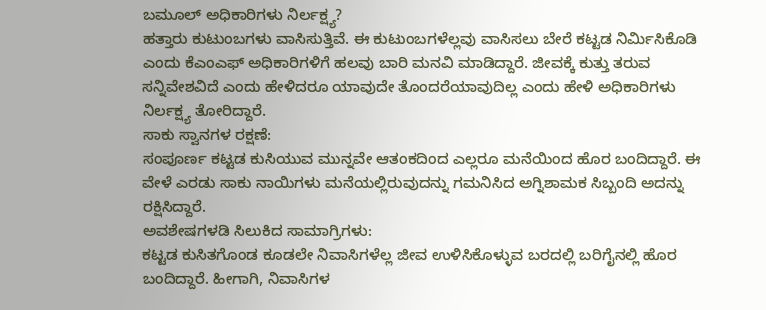ಬಮೂಲ್ ಅಧಿಕಾರಿಗಳು ನಿರ್ಲಕ್ಷ್ಯ?
ಹತ್ತಾರು ಕುಟುಂಬಗಳು ವಾಸಿಸುತ್ತಿವೆ. ಈ ಕುಟುಂಬಗಳೆಲ್ಲವು ವಾಸಿಸಲು ಬೇರೆ ಕಟ್ಟಡ ನಿರ್ಮಿಸಿಕೊಡಿ ಎಂದು ಕೆಎಂಎಫ್ ಅಧಿಕಾರಿಗಳಿಗೆ ಹಲವು ಬಾರಿ ಮನವಿ ಮಾಡಿದ್ದಾರೆ. ಜೀವಕ್ಕೆ ಕುತ್ತು ತರುವ ಸನ್ನಿವೇಶವಿದೆ ಎಂದು ಹೇಳಿದರೂ ಯಾವುದೇ ತೊಂದರೆಯಾವುದಿಲ್ಲ ಎಂದು ಹೇಳಿ ಅಧಿಕಾರಿಗಳು ನಿರ್ಲಕ್ಷ್ಯ ತೋರಿದ್ದಾರೆ.
ಸಾಕು ಸ್ವಾನಗಳ ರಕ್ಷಣೆ:
ಸಂಪೂರ್ಣ ಕಟ್ಟಡ ಕುಸಿಯುವ ಮುನ್ನವೇ ಆತಂಕದಿಂದ ಎಲ್ಲರೂ ಮನೆಯಿಂದ ಹೊರ ಬಂದಿದ್ದಾರೆ. ಈ ವೇಳೆ ಎರಡು ಸಾಕು ನಾಯಿಗಳು ಮನೆಯಲ್ಲಿರುವುದನ್ನು ಗಮನಿಸಿದ ಅಗ್ನಿಶಾಮಕ ಸಿಬ್ಬಂದಿ ಅದನ್ನು ರಕ್ಷಿಸಿದ್ದಾರೆ.
ಅವಶೇಷಗಳಡಿ ಸಿಲುಕಿದ ಸಾಮಾಗ್ರಿಗಳು:
ಕಟ್ಟಡ ಕುಸಿತಗೊಂಡ ಕೂಡಲೇ ನಿವಾಸಿಗಳೆಲ್ಲ ಜೀವ ಉಳಿಸಿಕೊಳ್ಳುವ ಬರದಲ್ಲಿ ಬರಿಗೈನಲ್ಲಿ ಹೊರ ಬಂದಿದ್ದಾರೆ. ಹೀಗಾಗಿ, ನಿವಾಸಿಗಳ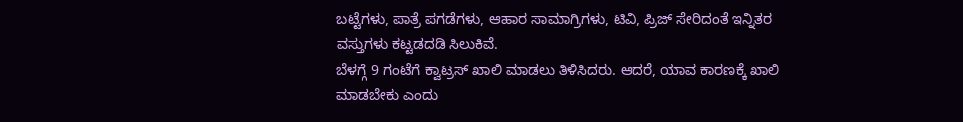ಬಟ್ಟೆಗಳು, ಪಾತ್ರೆ ಪಗಡೆಗಳು, ಆಹಾರ ಸಾಮಾಗ್ರಿಗಳು, ಟಿವಿ, ಪ್ರಿಜ್ ಸೇರಿದಂತೆ ಇನ್ನಿತರ ವಸ್ತುಗಳು ಕಟ್ಟಡದಡಿ ಸಿಲುಕಿವೆ.
ಬೆಳಗ್ಗೆ 9 ಗಂಟೆಗೆ ಕ್ವಾಟ್ರಸ್ ಖಾಲಿ ಮಾಡಲು ತಿಳಿಸಿದರು. ಆದರೆ, ಯಾವ ಕಾರಣಕ್ಕೆ ಖಾಲಿ ಮಾಡಬೇಕು ಎಂದು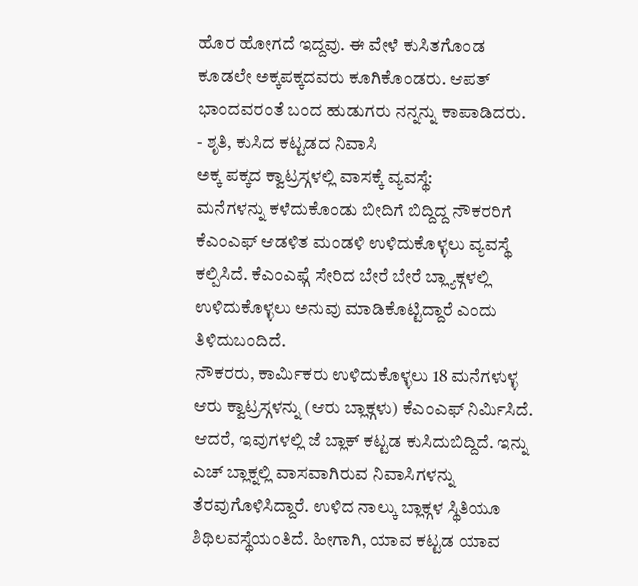ಹೊರ ಹೋಗದೆ ಇದ್ದವು. ಈ ವೇಳೆ ಕುಸಿತಗೊಂಡ ಕೂಡಲೇ ಅಕ್ಕಪಕ್ಕದವರು ಕೂಗಿಕೊಂಡರು. ಆಪತ್ ಭಾಂದವರಂತೆ ಬಂದ ಹುಡುಗರು ನನ್ನನ್ನು ಕಾಪಾಡಿದರು.
- ಶೃತಿ, ಕುಸಿದ ಕಟ್ಟಡದ ನಿವಾಸಿ
ಅಕ್ಕ ಪಕ್ಕದ ಕ್ವಾಟ್ರಸ್ಗಳಲ್ಲಿ ವಾಸಕ್ಕೆ ವ್ಯವಸ್ಥೆ:
ಮನೆಗಳನ್ನು ಕಳೆದುಕೊಂಡು ಬೀದಿಗೆ ಬಿದ್ದಿದ್ದ ನೌಕರರಿಗೆ ಕೆಎಂಎಫ್ ಆಡಳಿತ ಮಂಡಳಿ ಉಳಿದುಕೊಳ್ಳಲು ವ್ಯವಸ್ಥೆ ಕಲ್ಪಿಸಿದೆ. ಕೆಎಂಎಫ್ಗೆ ಸೇರಿದ ಬೇರೆ ಬೇರೆ ಬ್ಲ್ಯಾಕ್ಗಳಲ್ಲಿ ಉಳಿದುಕೊಳ್ಳಲು ಅನುವು ಮಾಡಿಕೊಟ್ಟಿದ್ದಾರೆ ಎಂದು ತಿಳಿದುಬಂದಿದೆ.
ನೌಕರರು, ಕಾರ್ಮಿಕರು ಉಳಿದುಕೊಳ್ಳಲು 18 ಮನೆಗಳುಳ್ಳ ಆರು ಕ್ವಾಟ್ರಸ್ಗಳನ್ನು (ಆರು ಬ್ಲಾಕ್ಗಳು) ಕೆಎಂಎಫ್ ನಿರ್ಮಿಸಿದೆ. ಆದರೆ, ಇವುಗಳಲ್ಲಿ ಜೆ ಬ್ಲಾಕ್ ಕಟ್ಟಡ ಕುಸಿದುಬಿದ್ದಿದೆ. ಇನ್ನು ಎಚ್ ಬ್ಲಾಕ್ನಲ್ಲಿ ವಾಸವಾಗಿರುವ ನಿವಾಸಿಗಳನ್ನು ತೆರವುಗೊಳಿಸಿದ್ದಾರೆ. ಉಳಿದ ನಾಲ್ಕು ಬ್ಲಾಕ್ಗಳ ಸ್ಥಿತಿಯೂ ಶಿಥಿಲವಸ್ಥೆಯಂತಿದೆ. ಹೀಗಾಗಿ, ಯಾವ ಕಟ್ಟಡ ಯಾವ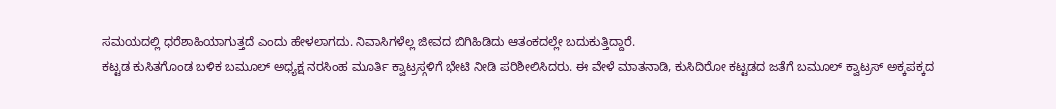ಸಮಯದಲ್ಲಿ ಧರೆಶಾಹಿಯಾಗುತ್ತದೆ ಎಂದು ಹೇಳಲಾಗದು. ನಿವಾಸಿಗಳೆಲ್ಲ ಜೀವದ ಬಿಗಿಹಿಡಿದು ಆತಂಕದಲ್ಲೇ ಬದುಕುತ್ತಿದ್ದಾರೆ.
ಕಟ್ಟಡ ಕುಸಿತಗೊಂಡ ಬಳಿಕ ಬಮೂಲ್ ಅಧ್ಯಕ್ಷ ನರಸಿಂಹ ಮೂರ್ತಿ ಕ್ವಾಟ್ರಸ್ಗಳಿಗೆ ಭೇಟಿ ನೀಡಿ ಪರಿಶೀಲಿಸಿದರು. ಈ ವೇಳೆ ಮಾತನಾಡಿ, ಕುಸಿದಿರೋ ಕಟ್ಟಡದ ಜತೆಗೆ ಬಮೂಲ್ ಕ್ವಾಟ್ರಸ್ ಅಕ್ಕಪಕ್ಕದ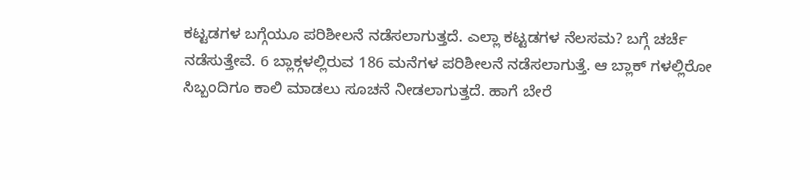ಕಟ್ಟಡಗಳ ಬಗ್ಗೆಯೂ ಪರಿಶೀಲನೆ ನಡೆಸಲಾಗುತ್ತದೆ. ಎಲ್ಲಾ ಕಟ್ಟಡಗಳ ನೆಲಸಮ? ಬಗ್ಗೆ ಚರ್ಚೆ ನಡೆಸುತ್ತೇವೆ. 6 ಬ್ಲಾಕ್ಗಳಲ್ಲಿರುವ 186 ಮನೆಗಳ ಪರಿಶೀಲನೆ ನಡೆಸಲಾಗುತ್ತೆ. ಆ ಬ್ಲಾಕ್ ಗಳಲ್ಲಿರೋ ಸಿಬ್ಬಂದಿಗೂ ಕಾಲಿ ಮಾಡಲು ಸೂಚನೆ ನೀಡಲಾಗುತ್ತದೆ. ಹಾಗೆ ಬೇರೆ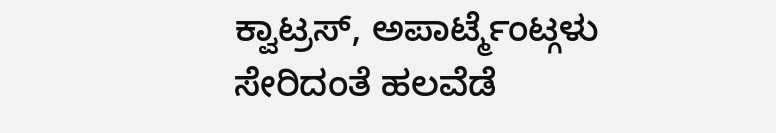ಕ್ವಾಟ್ರಸ್, ಅಪಾರ್ಟ್ಮೆಂಟ್ಗಳು ಸೇರಿದಂತೆ ಹಲವೆಡೆ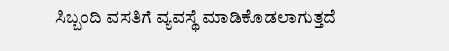ಸಿಬ್ಬಂದಿ ವಸತಿಗೆ ವ್ಯವಸ್ಥೆ ಮಾಡಿಕೊಡಲಾಗುತ್ತದೆ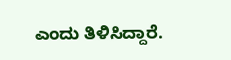ಎಂದು ತಿಳಿಸಿದ್ದಾರೆ.